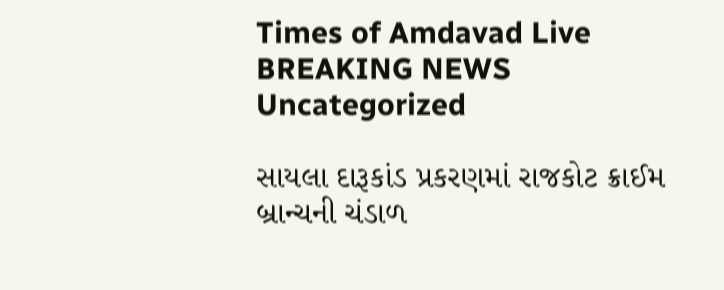Times of Amdavad Live
BREAKING NEWS
Uncategorized

સાયલા દારૂકાંડ પ્રકરણમાં રાજકોટ ક્રાઈમ બ્રાન્ચની ચંડાળ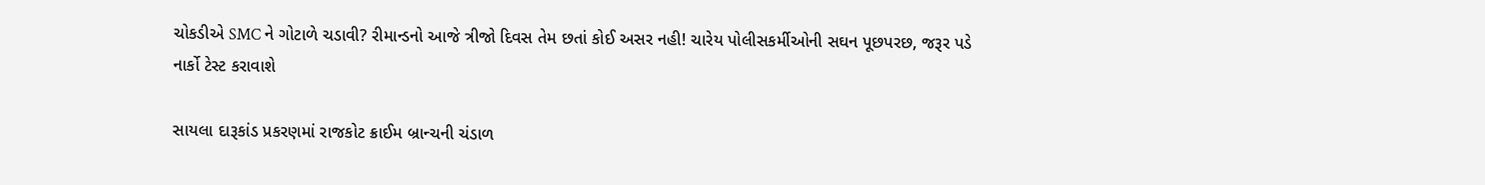ચોકડીએ SMC ને ગોટાળે ચડાવી? રીમાન્ડનો આજે ત્રીજો દિવસ તેમ છતાં કોઈ અસર નહી! ચારેય પોલીસકર્મીઓની સઘન પૂછપરછ, જરૂર પડે નાર્કો ટેસ્ટ કરાવાશે

સાયલા દારૂકાંડ પ્રકરણમાં રાજકોટ ક્રાઈમ બ્રાન્ચની ચંડાળ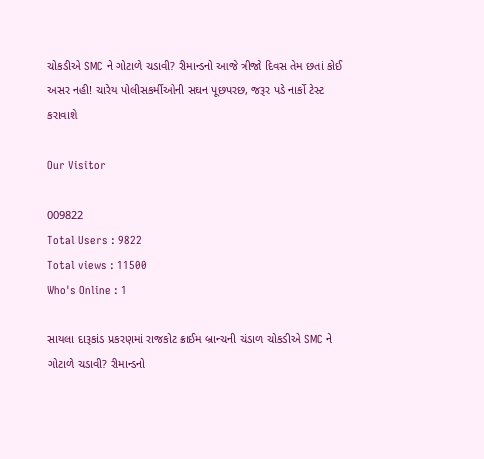ચોકડીએ SMC ને ગોટાળે ચડાવી? રીમાન્ડનો આજે ત્રીજો દિવસ તેમ છતાં કોઈ અસર નહી! ચારેય પોલીસકર્મીઓની સઘન પૂછપરછ, જરૂર પડે નાર્કો ટેસ્ટ કરાવાશે

Our Visitor

009822
Total Users : 9822
Total views : 11500
Who's Online : 1

સાયલા દારૂકાંડ પ્રકરણમાં રાજકોટ ક્રાઈમ બ્રાન્ચની ચંડાળ ચોકડીએ SMC ને ગોટાળે ચડાવી? રીમાન્ડનો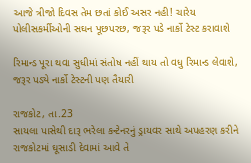આજે ત્રીજો દિવસ તેમ છતાં કોઈ અસર નહી! ચારેય પોલીસકર્મીઓની સઘન પૂછપરછ, જરૂર પડે નાર્કો ટેસ્ટ કરાવાશે

રિમાન્ડ પૂરા થવા સુધીમાં સંતોષ નહીં થાય તો વધુ રિમાન્ડ લેવાશે, જરૂર પડ્યે નાર્કો ટેસ્ટની પણ તૈયારી

રાજકોટ, તા.23
સાયલા પાસેથી દારૂ ભરેલા કન્ટેનરનું ડ્રાયવર સાથે અપહરણ કરીને રાજકોટમાં ઘૂસાડી દેવામાં આવે તે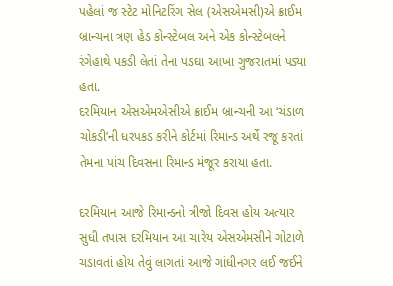પહેલાં જ સ્ટેટ મોનિટરિંગ સેલ (એસએમસી)એ ક્રાઈમ બ્રાન્ચના ત્રણ હેડ કોન્સ્ટેબલ અને એક કોન્સ્ટેબલને રંગેહાથે પકડી લેતાં તેના પડઘા આખા ગુજરાતમાં પડ્યા હતા.
દરમિયાન એસએમએસીએ ક્રાઈમ બ્રાન્ચની આ ‘ચંડાળ ચોકડી’ની ધરપકડ કરીને કોર્ટમાં રિમાન્ડ અર્થે રજૂ કરતાં તેમના પાંચ દિવસના રિમાન્ડ મંજૂર કરાયા હતા.

દરમિયાન આજે રિમાન્ડનો ત્રીજો દિવસ હોય અત્યાર સુધી તપાસ દરમિયાન આ ચારેય એસએમસીને ગોટાળે ચડાવતાં હોય તેવું લાગતાં આજે ગાંધીનગર લઈ જઈને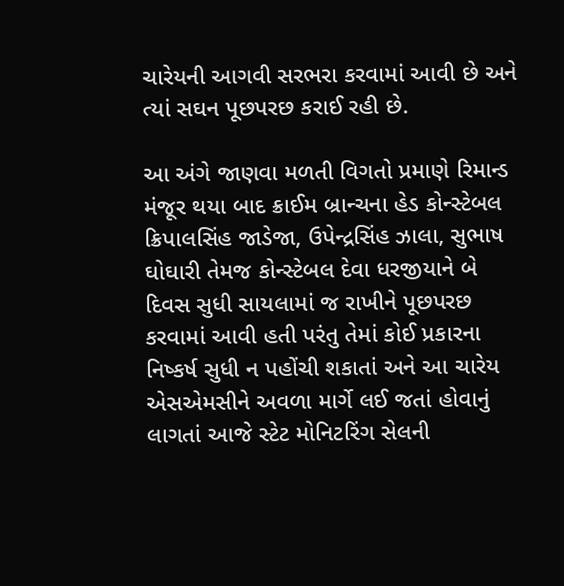ચારેયની આગવી સરભરા કરવામાં આવી છે અને ત્યાં સઘન પૂછપરછ કરાઈ રહી છે.

આ અંગે જાણવા મળતી વિગતો પ્રમાણે રિમાન્ડ મંજૂર થયા બાદ ક્રાઈમ બ્રાન્ચના હેડ કોન્સ્ટેબલ ક્રિપાલસિંહ જાડેજા, ઉપેન્દ્રસિંહ ઝાલા, સુભાષ ઘોઘારી તેમજ કોન્સ્ટેબલ દેવા ધરજીયાને બે દિવસ સુધી સાયલામાં જ રાખીને પૂછપરછ કરવામાં આવી હતી પરંતુ તેમાં કોઈ પ્રકારના નિષ્કર્ષ સુધી ન પહોંચી શકાતાં અને આ ચારેય એસએમસીને અવળા માર્ગે લઈ જતાં હોવાનું લાગતાં આજે સ્ટેટ મોનિટરિંગ સેલની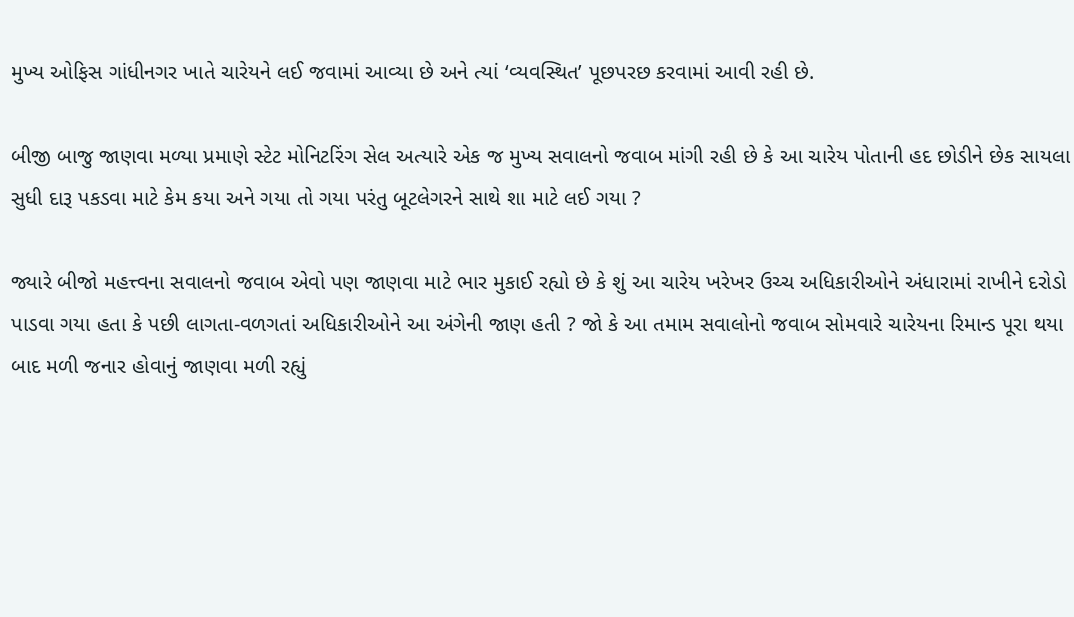મુખ્ય ઓફિસ ગાંધીનગર ખાતે ચારેયને લઈ જવામાં આવ્યા છે અને ત્યાં ‘વ્યવસ્થિત’ પૂછપરછ કરવામાં આવી રહી છે.

બીજી બાજુ જાણવા મળ્યા પ્રમાણે સ્ટેટ મોનિટરિંગ સેલ અત્યારે એક જ મુખ્ય સવાલનો જવાબ માંગી રહી છે કે આ ચારેય પોતાની હદ છોડીને છેક સાયલા સુધી દારૂ પકડવા માટે કેમ કયા અને ગયા તો ગયા પરંતુ બૂટલેગરને સાથે શા માટે લઈ ગયા ?

જ્યારે બીજો મહત્ત્વના સવાલનો જવાબ એવો પણ જાણવા માટે ભાર મુકાઈ રહ્યો છે કે શું આ ચારેય ખરેખર ઉચ્ચ અધિકારીઓને અંધારામાં રાખીને દરોડો પાડવા ગયા હતા કે પછી લાગતા-વળગતાં અધિકારીઓને આ અંગેની જાણ હતી ? જો કે આ તમામ સવાલોનો જવાબ સોમવારે ચારેયના રિમાન્ડ પૂરા થયા બાદ મળી જનાર હોવાનું જાણવા મળી રહ્યું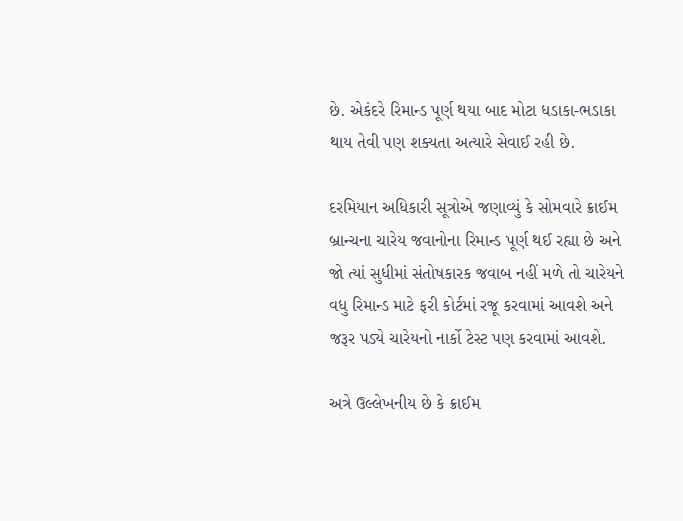છે. એકંદરે રિમાન્ડ પૂર્ણ થયા બાદ મોટા ધડાકા-ભડાકા થાય તેવી પણ શક્યતા અત્યારે સેવાઈ રહી છે.

દરમિયાન અધિકારી સૂત્રોએ જણાવ્યું કે સોમવારે ક્રાઈમ બ્રાન્ચના ચારેય જવાનોના રિમાન્ડ પૂર્ણ થઈ રહ્યા છે અને જો ત્યાં સુધીમાં સંતોષકારક જવાબ નહીં મળે તો ચારેયને વધુ રિમાન્ડ માટે ફરી કોર્ટમાં રજૂ કરવામાં આવશે અને જરૂર પડ્યે ચારેયનો નાર્કો ટેસ્ટ પણ કરવામાં આવશે.

અત્રે ઉલ્લેખનીય છે કે ક્રાઈમ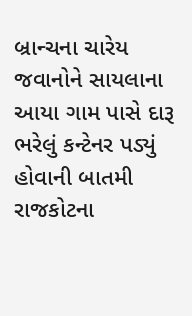બ્રાન્ચના ચારેય જવાનોને સાયલાના આયા ગામ પાસે દારૂ ભરેલું કન્ટેનર પડ્યું હોવાની બાતમી રાજકોટના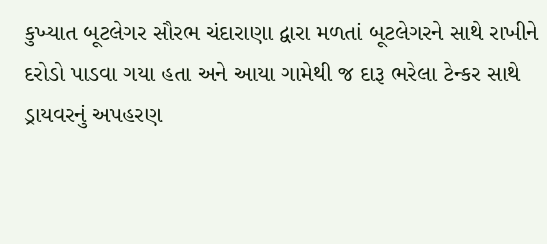કુખ્યાત બૂટલેગર સૌરભ ચંદારાણા દ્વારા મળતાં બૂટલેગરને સાથે રાખીને દરોડો પાડવા ગયા હતા અને આયા ગામેથી જ દારૂ ભરેલા ટેન્કર સાથે ડ્રાયવરનું અપહરણ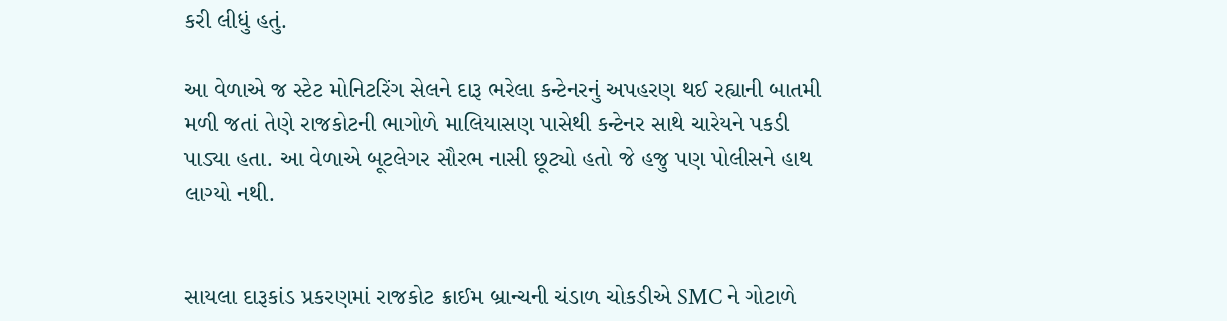કરી લીધું હતું.

આ વેળાએ જ સ્ટેટ મોનિટરિંગ સેલને દારૂ ભરેલા કન્ટેનરનું અપહરણ થઈ રહ્યાની બાતમી મળી જતાં તેણે રાજકોટની ભાગોળે માલિયાસણ પાસેથી કન્ટેનર સાથે ચારેયને પકડી પાડ્યા હતા. આ વેળાએ બૂટલેગર સૌરભ નાસી છૂટ્યો હતો જે હજુ પણ પોલીસને હાથ લાગ્યો નથી.


સાયલા દારૂકાંડ પ્રકરણમાં રાજકોટ ક્રાઈમ બ્રાન્ચની ચંડાળ ચોકડીએ SMC ને ગોટાળે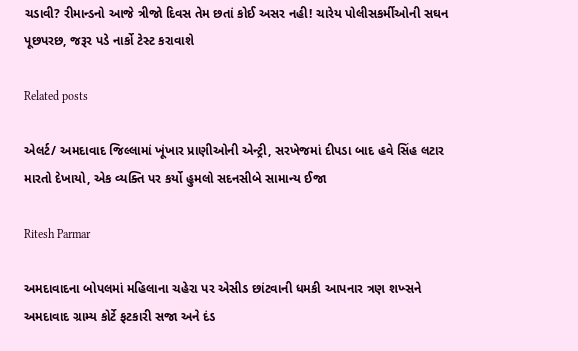ચડાવી? રીમાન્ડનો આજે ત્રીજો દિવસ તેમ છતાં કોઈ અસર નહી! ચારેય પોલીસકર્મીઓની સઘન પૂછપરછ, જરૂર પડે નાર્કો ટેસ્ટ કરાવાશે

Related posts

એલર્ટ/ અમદાવાદ જિલ્લામાં ખૂંખાર પ્રાણીઓની એન્ટ્રી, સરખેજમાં દીપડા બાદ હવે સિંહ લટાર મારતો દેખાયો, એક વ્યક્તિ પર કર્યો હુમલો સદનસીબે સામાન્ય ઈજા

Ritesh Parmar

અમદાવાદના બોપલમાં મહિલાના ચહેરા પર એસીડ છાંટવાની ધમકી આપનાર ત્રણ શખ્સને અમદાવાદ ગ્રામ્ય કોર્ટે ફટકારી સજા અને દંડ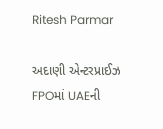Ritesh Parmar

અદાણી એન્ટરપ્રાઈઝ FPOમાં UAEની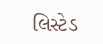લિસ્ટેડ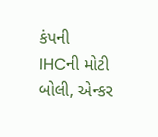કંપની IHCની મોટી બોલી, એન્કર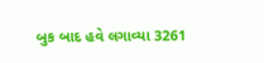બુક બાદ હવે લગાવ્યા 3261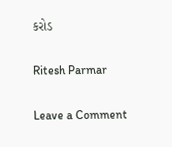કરોડ

Ritesh Parmar

Leave a Comment